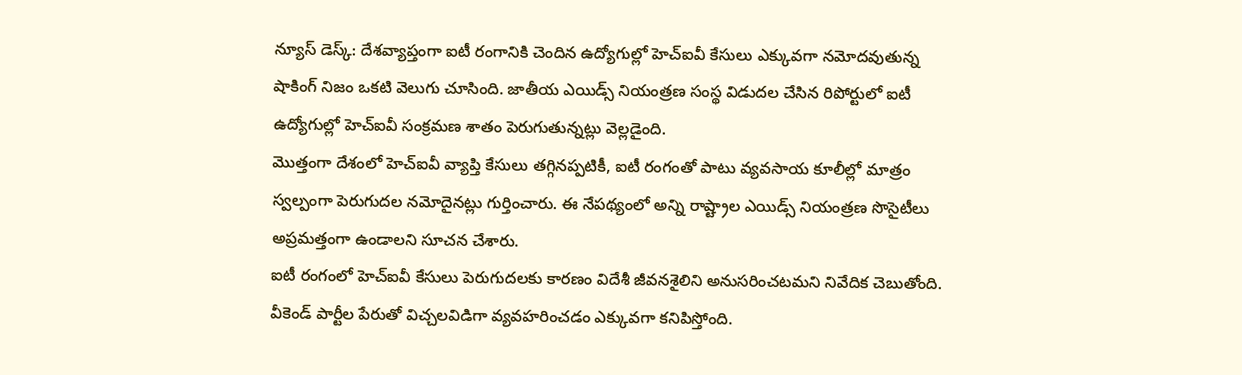న్యూస్ డెస్క్: దేశవ్యాప్తంగా ఐటీ రంగానికి చెందిన ఉద్యోగుల్లో హెచ్ఐవీ కేసులు ఎక్కువగా నమోదవుతున్న షాకింగ్ నిజం ఒకటి వెలుగు చూసింది. జాతీయ ఎయిడ్స్ నియంత్రణ సంస్థ విడుదల చేసిన రిపోర్టులో ఐటీ ఉద్యోగుల్లో హెచ్ఐవీ సంక్రమణ శాతం పెరుగుతున్నట్లు వెల్లడైంది.
మొత్తంగా దేశంలో హెచ్ఐవీ వ్యాప్తి కేసులు తగ్గినప్పటికీ, ఐటీ రంగంతో పాటు వ్యవసాయ కూలీల్లో మాత్రం స్వల్పంగా పెరుగుదల నమోదైనట్లు గుర్తించారు. ఈ నేపథ్యంలో అన్ని రాష్ట్రాల ఎయిడ్స్ నియంత్రణ సొసైటీలు అప్రమత్తంగా ఉండాలని సూచన చేశారు.
ఐటీ రంగంలో హెచ్ఐవీ కేసులు పెరుగుదలకు కారణం విదేశీ జీవనశైలిని అనుసరించటమని నివేదిక చెబుతోంది. వీకెండ్ పార్టీల పేరుతో విచ్చలవిడిగా వ్యవహరించడం ఎక్కువగా కనిపిస్తోంది.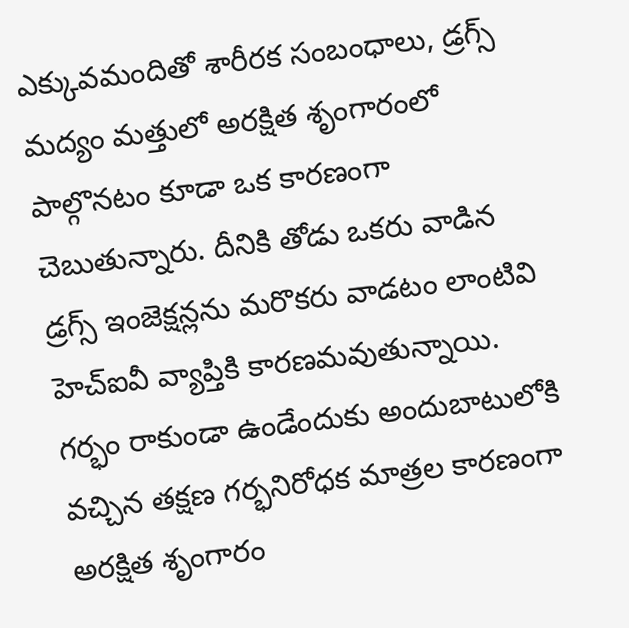ఎక్కువమందితో శారీరక సంబంధాలు, డ్రగ్స్ మద్యం మత్తులో అరక్షిత శృంగారంలో పాల్గొనటం కూడా ఒక కారణంగా చెబుతున్నారు. దీనికి తోడు ఒకరు వాడిన డ్రగ్స్ ఇంజెక్షన్లను మరొకరు వాడటం లాంటివి హెచ్ఐవీ వ్యాప్తికి కారణమవుతున్నాయి.
గర్భం రాకుండా ఉండేందుకు అందుబాటులోకి వచ్చిన తక్షణ గర్భనిరోధక మాత్రల కారణంగా అరక్షిత శృంగారం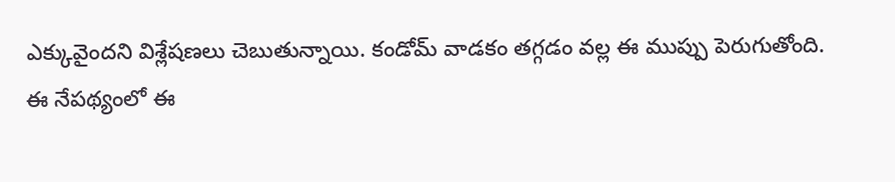ఎక్కువైందని విశ్లేషణలు చెబుతున్నాయి. కండోమ్ వాడకం తగ్గడం వల్ల ఈ ముప్పు పెరుగుతోంది.
ఈ నేపథ్యంలో ఈ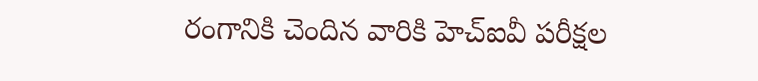రంగానికి చెందిన వారికి హెచ్ఐవీ పరీక్షల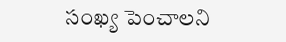సంఖ్య పెంచాలని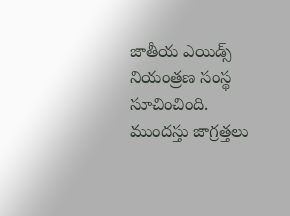జాతీయ ఎయిడ్స్ నియంత్రణ సంస్థ సూచించింది. ముందస్తు జాగ్రత్తలు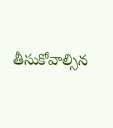తీసుకోవాల్సిన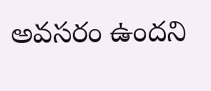అవసరం ఉందని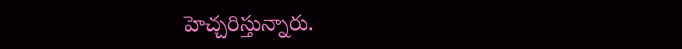హెచ్చరిస్తున్నారు.